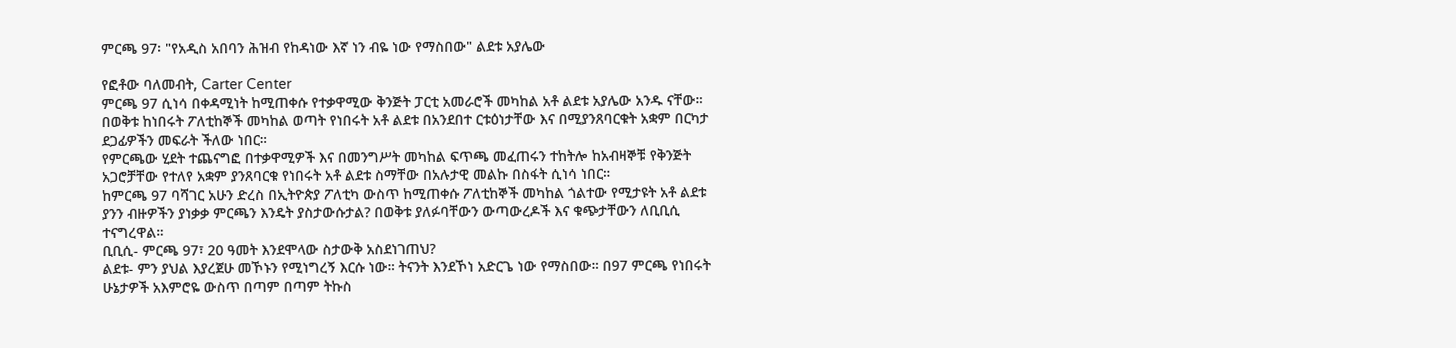ምርጫ 97፡ "የአዲስ አበባን ሕዝብ የከዳነው እኛ ነን ብዬ ነው የማስበው" ልደቱ አያሌው

የፎቶው ባለመብት, Carter Center
ምርጫ 97 ሲነሳ በቀዳሚነት ከሚጠቀሱ የተቃዋሚው ቅንጅት ፓርቲ አመራሮች መካከል አቶ ልደቱ አያሌው አንዱ ናቸው። በወቅቱ ከነበሩት ፖለቲከኞች መካከል ወጣት የነበሩት አቶ ልደቱ በአንደበተ ርቱዕነታቸው እና በሚያንጸባርቁት አቋም በርካታ ደጋፊዎችን መፍራት ችለው ነበር።
የምርጫው ሂደት ተጨናግፎ በተቃዋሚዎች እና በመንግሥት መካከል ፍጥጫ መፈጠሩን ተከትሎ ከአብዛኞቹ የቅንጅት አጋሮቻቸው የተለየ አቋም ያንጸባርቁ የነበሩት አቶ ልደቱ ስማቸው በአሉታዊ መልኩ በስፋት ሲነሳ ነበር።
ከምርጫ 97 ባሻገር አሁን ድረስ በኢትዮጵያ ፖለቲካ ውስጥ ከሚጠቀሱ ፖለቲከኞች መካከል ጎልተው የሚታዩት አቶ ልደቱ ያንን ብዙዎችን ያነቃቃ ምርጫን እንዴት ያስታውሱታል? በወቅቱ ያለፉባቸውን ውጣውረዶች እና ቁጭታቸውን ለቢቢሲ ተናግረዋል።
ቢቢሲ- ምርጫ 97፣ 20 ዓመት እንደሞላው ስታውቅ አስደነገጠህ?
ልደቱ- ምን ያህል እያረጀሁ መኾኑን የሚነግረኝ እርሱ ነው። ትናንት እንደኾነ አድርጌ ነው የማስበው። በ97 ምርጫ የነበሩት ሁኔታዎች አእምሮዬ ውስጥ በጣም በጣም ትኩስ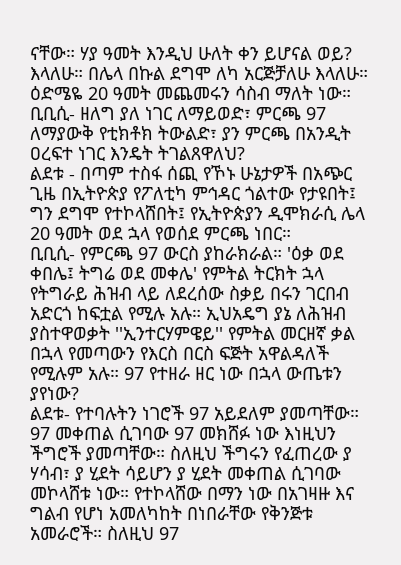ናቸው። ሃያ ዓመት እንዲህ ሁለት ቀን ይሆናል ወይ? እላለሁ። በሌላ በኩል ደግሞ ለካ አርጅቻለሁ እላለሁ። ዕድሜዬ 20 ዓመት መጨመሩን ሳስብ ማለት ነው።
ቢቢሲ- ዘለግ ያለ ነገር ለማይወድ፣ ምርጫ 97 ለማያውቅ የቲክቶክ ትውልድ፣ ያን ምርጫ በአንዲት ዐረፍተ ነገር እንዴት ትገልጸዋለህ?
ልደቱ - በጣም ተስፋ ሰጪ የኾኑ ሁኔታዎች በአጭር ጊዜ በኢትዮጵያ የፖለቲካ ምኅዳር ጎልተው የታዩበት፤ ግን ደግሞ የተኮላሸበት፤ የኢትዮጵያን ዲሞክራሲ ሌላ 20 ዓመት ወደ ኋላ የወሰደ ምርጫ ነበር።
ቢቢሲ- የምርጫ 97 ውርስ ያከራክራል። 'ዕቃ ወደ ቀበሌ፤ ትግሬ ወደ መቀሌ' የምትል ትርክት ኋላ የትግራይ ሕዝብ ላይ ለደረሰው ስቃይ በሩን ገርበብ አድርጎ ከፍቷል የሚሉ አሉ። ኢህአዴግ ያኔ ለሕዝብ ያስተዋወቃት ''ኢንተርሃምዌይ'' የምትል መርዘኛ ቃል በኋላ የመጣውን የእርስ በርስ ፍጅት አዋልዳለች የሚሉም አሉ። 97 የተዘራ ዘር ነው በኋላ ውጤቱን ያየነው?
ልደቱ- የተባሉትን ነገሮች 97 አይደለም ያመጣቸው። 97 መቀጠል ሲገባው 97 መክሸፉ ነው እነዚህን ችግሮች ያመጣቸው። ስለዚህ ችግሩን የፈጠረው ያ ሃሳብ፣ ያ ሂደት ሳይሆን ያ ሂደት መቀጠል ሲገባው መኮላሸቱ ነው። የተኮላሸው በማን ነው በአገዛዙ እና ግልብ የሆነ አመለካከት በነበራቸው የቅንጅቱ አመራሮች። ስለዚህ 97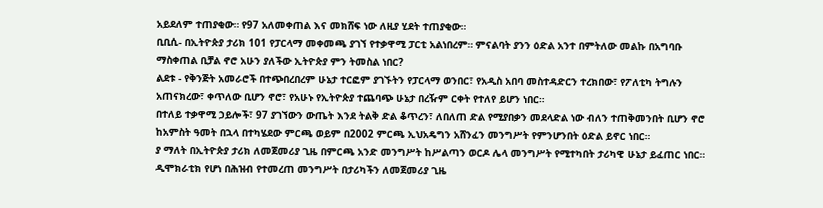አይደለም ተጠያቂው። የ97 አለመቀጠል እና መክሸፍ ነው ለዚያ ሂደት ተጠያቂው።
ቢቢሲ- በኢትዮጵያ ታሪክ 101 የፓርላማ መቀመጫ ያገኘ የተቃዋሚ ፓርቲ አልነበረም። ምናልባት ያንን ዕድል አንተ በምትለው መልኩ በአግባቡ ማስቀጠል ቢቻል ኖሮ አሁን ያለችው ኢትዮጵያ ምን ትመስል ነበር?
ልደቱ - የቅንጅት አመራሮች በተጭበረበረም ሁኔታ ተርፎም ያገኙትን የፓርላማ ወንበር፣ የአዲስ አበባ መስተዳድርን ተረክበው፣ የፖለቲካ ትግሉን አጠናክረው፣ ቀጥለው ቢሆን ኖሮ፣ የአሁኑ የኢትዮጵያ ተጨባጭ ሁኔታ በረዥም ርቀት የተለየ ይሆን ነበር።
በተለይ ተቃዋሚ ኃይሎች፣ 97 ያገኘውን ውጤት እንደ ትልቅ ድል ቆጥረን፣ ለበለጠ ድል የሚያበቃን መደላድል ነው ብለን ተጠቅመንበት ቢሆን ኖሮ ከአምስት ዓመት በኋላ በተካሄደው ምርጫ ወይም በ2002 ምርጫ ኢህአዴግን አሸንፈን መንግሥት የምንሆንበት ዕድል ይኖር ነበር።
ያ ማለት በኢትዮጵያ ታሪክ ለመጀመሪያ ጊዜ በምርጫ አንድ መንግሥት ከሥልጣን ወርዶ ሌላ መንግሥት የሚተካበት ታሪካዊ ሁኔታ ይፈጠር ነበር።
ዲሞክራቲክ የሆነ በሕዝብ የተመረጠ መንግሥት በታሪካችን ለመጀመሪያ ጊዜ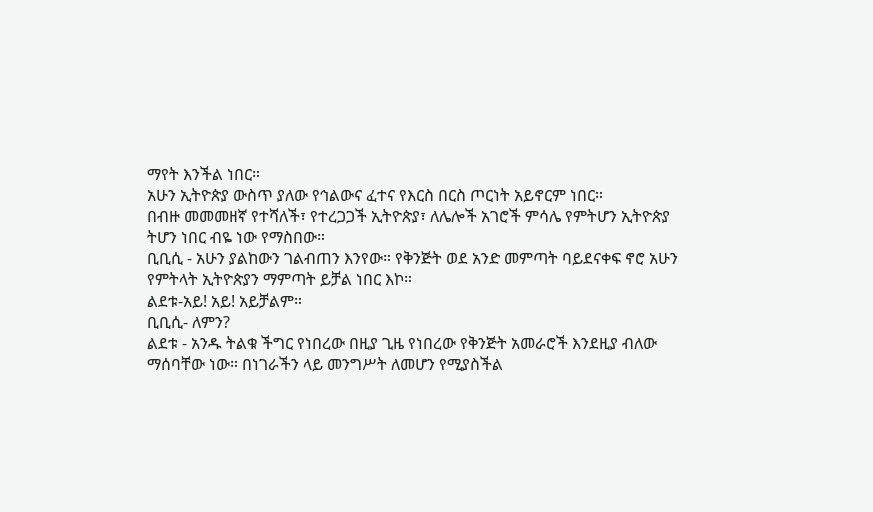ማየት እንችል ነበር።
አሁን ኢትዮጵያ ውስጥ ያለው የኅልውና ፈተና የእርስ በርስ ጦርነት አይኖርም ነበር።
በብዙ መመመዘኛ የተሻለች፣ የተረጋጋች ኢትዮጵያ፣ ለሌሎች አገሮች ምሳሌ የምትሆን ኢትዮጵያ ትሆን ነበር ብዬ ነው የማስበው።
ቢቢሲ - አሁን ያልከውን ገልብጠን እንየው። የቅንጅት ወደ አንድ መምጣት ባይደናቀፍ ኖሮ አሁን የምትላት ኢትዮጵያን ማምጣት ይቻል ነበር እኮ።
ልደቱ-አይ! አይ! አይቻልም።
ቢቢሲ- ለምን?
ልደቱ - አንዱ ትልቁ ችግር የነበረው በዚያ ጊዜ የነበረው የቅንጅት አመራሮች እንደዚያ ብለው ማሰባቸው ነው። በነገራችን ላይ መንግሥት ለመሆን የሚያስችል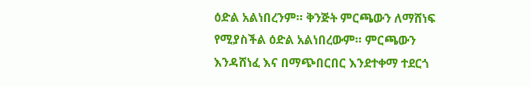ዕድል አልነበረንም። ቅንጅት ምርጫውን ለማሸነፍ የሚያስችል ዕድል አልነበረውም። ምርጫውን እንዳሸነፈ እና በማጭበርበር እንደተቀማ ተደርጎ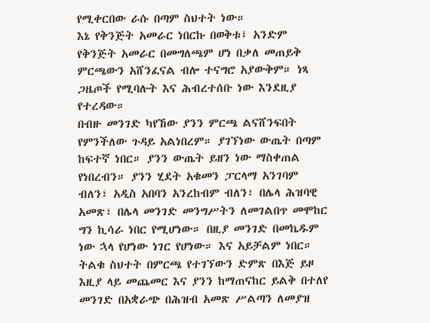የሚቀርበው ራሱ በጣም ስህተት ነው።
እኔ የቅንጅት አመራር ነበርኩ በወቅቱ፤ አንድም የቅንጅት አመራር በመግለጫም ሆነ በቃለ መጠይቅ ምርጫውን አሸንፈናል ብሎ ተናግሮ አያውቅም። ነጻ ጋዜጦች የሚባሉት እና ሕብረተሰቡ ነው እንደዚያ የተረዳው።
በብዙ መንገድ ካየኸው ያንን ምርጫ ልናሸንፍበት የምንችለው ጉዳይ አልነበረም። ያገኘነው ውጤት በጣም ከፍተኛ ነበር። ያንን ውጤት ይዘን ነው ማስቀጠል የነበረብን። ያንን ሂደት አቁመን ፓርላማ አንገባም ብለን፣ አዲስ አበባን አንረከብም ብለን፣ በሌላ ሕዝባዊ አመጽ፣ በሌላ መንገድ መንግሥትን ለመገልበጥ መሞከር ግን ኪሳራ ነበር የሚሆነው። በዚያ መንገድ በመኬዱም ነው ኋላ የሆነው ነገር የሆነው። እና አይቻልም ነበር።
ትልቁ ስህተት በምርጫ የተገኘውን ድምጽ በእጅ ይዞ እዚያ ላይ መጨመር እና ያንን ከማጠናከር ይልቅ በተለየ መንገድ በአቋራጭ በሕዝብ አመጽ ሥልጣን ለመያዝ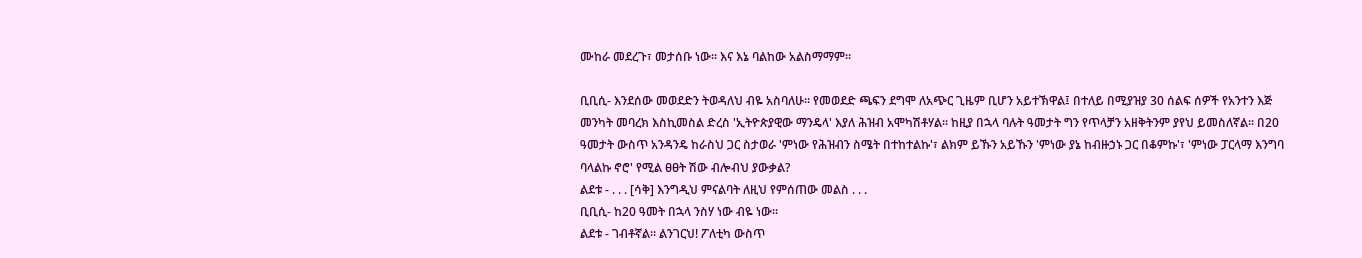ሙከራ መደረጉ፣ መታሰቡ ነው። እና እኔ ባልከው አልስማማም።

ቢቢሲ- እንደሰው መወደድን ትወዳለህ ብዬ አስባለሁ። የመወደድ ጫፍን ደግሞ ለአጭር ጊዜም ቢሆን አይተኽዋል፤ በተለይ በሚያዝያ 30 ሰልፍ ሰዎች የአንተን እጅ መንካት መባረክ እስኪመስል ድረስ 'ኢትዮጵያዊው ማንዴላ' እያለ ሕዝብ አሞካሽቶሃል። ከዚያ በኋላ ባሉት ዓመታት ግን የጥላቻን አዘቅትንም ያየህ ይመስለኛል። በ20 ዓመታት ውስጥ አንዳንዴ ከራስህ ጋር ስታወራ 'ምነው የሕዝብን ስሜት በተከተልኩ'፣ ልክም ይኹን አይኹን 'ምነው ያኔ ከብዙኃኑ ጋር በቆምኩ'፣ 'ምነው ፓርላማ እንግባ ባላልኩ ኖሮ' የሚል ፀፀት ሽው ብሎብህ ያውቃል?
ልደቱ - . . . [ሳቅ] እንግዲህ ምናልባት ለዚህ የምሰጠው መልስ . . .
ቢቢሲ- ከ20 ዓመት በኋላ ንስሃ ነው ብዬ ነው።
ልደቱ - ገብቶኛል። ልንገርህ! ፖለቲካ ውስጥ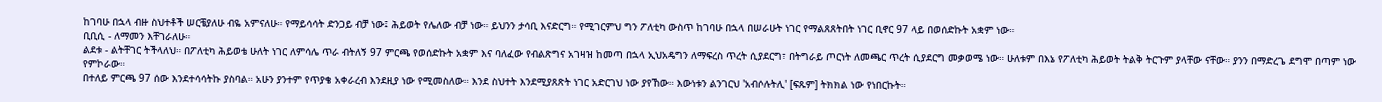ከገባሁ በኋላ ብዙ ስህተቶች ሠርቼያለሁ ብዬ አምናለሁ። የማይሳሳት ድንጋይ ብቻ ነው፤ ሕይወት የሌለው ብቻ ነው። ይህንን ታሳቢ እናድርግ። የሚገርምህ ግን ፖለቲካ ውስጥ ከገባሁ በኋላ በሠራሁት ነገር የማልጸጸትበት ነገር ቢኖር 97 ላይ በወሰድኩት አቋም ነው።
ቢቢሲ - ለማመን እቸገራለሁ።
ልደቱ - ልትቸገር ትችላለህ። በፖለቲካ ሕይወቴ ሁለት ነገር ለምሳሌ ጥራ ብትለኝ 97 ምርጫ የወሰድኩት አቋም እና ባለፈው የብልጽግና አገዛዝ ከመጣ በኋላ ኢህአዴግን ለማፍረስ ጥረት ሲያደርግ፣ በትግራይ ጦርነት ለመጫር ጥረት ሲያደርግ መቃወሜ ነው። ሁለቱም በእኔ የፖለቲካ ሕይወት ትልቅ ትርጉም ያላቸው ናቸው። ያንን በማድረጌ ደግሞ በጣም ነው የምኮራው።
በተለይ ምርጫ 97 ሰው እንደተሳሳትኩ ያስባል። አሁን ያንተም የጥያቄ አቀራረብ እንደዚያ ነው የሚመስለው። እንደ ስህተት እንደሚያጸጽት ነገር አድርገህ ነው ያየኸው። እውነቱን ልንገርህ 'አብሶሉትሊ' [ፍጹም] ትክክል ነው የነበርኩት።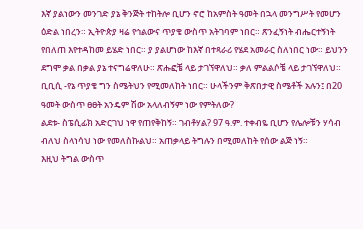እኛ ያልነውን መንገድ ያኔ ቅንጅት ተከትሎ ቢሆን ኖሮ ከአምስት ዓመት በኋላ መንግሥት የመሆን ዕድል ነበረን። ኢትዮጵያ ዛሬ የኅልውና ጥያቄ ውስጥ አትገባም ነበር። ጽንፈኝነት ብሔርተኝነት የበለጠ እየተዳከመ ይሄድ ነበር። ያ ያልሆነው ከእኛ በተጻራሪ የሄደ አመራር ስለነበር ነው። ይህንን ደግሞ ቃል በቃል ያኔ ተናግሬዋለሁ። ጽሑፎቼ ላይ ታገኘዋለህ። ቃለ ምልልሶቼ ላይ ታገኘዋለህ።
ቢቢሲ -የኔ ጥያቄ ግን ስሜትህን የሚመለከት ነበር። ሁላችንም ቅጽበታዊ ስሜቶች አሉን፤ በ20 ዓመት ውስጥ ፀፀት አንዴም ሽው አላለብኝም ነው የምትለው?
ልደቱ- ስፔሲፊክ አድርገህ ነዋ የጠየቅከኝ። ገብቶሃል? 97 ዓ.ም. ተቀብዬ ቢሆን የሌሎቹን ሃሳብ ብለህ ስላነሳህ ነው የመለስኩልህ። አጠቃላይ ትግሉን በሚመለከት የሰው ልጅ ነኝ።
እዚህ ትግል ውስጥ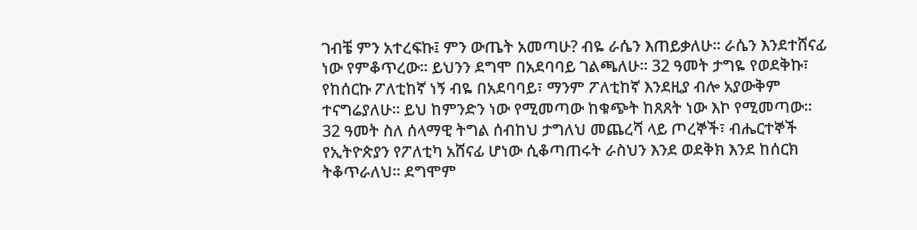ገብቼ ምን አተረፍኩ፤ ምን ውጤት አመጣሁ? ብዬ ራሴን እጠይቃለሁ። ራሴን እንደተሸናፊ ነው የምቆጥረው። ይህንን ደግሞ በአደባባይ ገልጫለሁ። 32 ዓመት ታግዬ የወደቅኩ፣ የከሰርኩ ፖለቲከኛ ነኝ ብዬ በአደባባይ፣ ማንም ፖለቲከኛ እንደዚያ ብሎ አያውቅም ተናግሬያለሁ። ይህ ከምንድን ነው የሚመጣው ከቁጭት ከጸጸት ነው እኮ የሚመጣው።
32 ዓመት ስለ ሰላማዊ ትግል ሰብከህ ታግለህ መጨረሻ ላይ ጦረኞች፣ ብሔርተኞች የኢትዮጵያን የፖለቲካ አሸናፊ ሆነው ሲቆጣጠሩት ራስህን እንደ ወደቅክ እንደ ከሰርክ ትቆጥራለህ። ደግሞም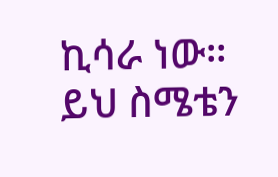ኪሳራ ነው። ይህ ስሜቴን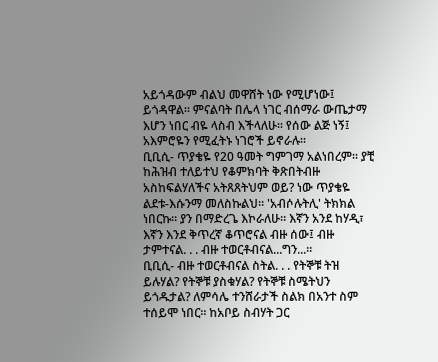አይጎዳውም ብልህ መዋሸት ነው የሚሆነው፤ ይጎዳዋል። ምናልባት በሌላ ነገር ብሰማራ ውጤታማ እሆን ነበር ብዬ ላስብ እችላለሁ። የሰው ልጅ ነኝ፤ አእምሮዬን የሚፈትኑ ነገሮች ይኖራሉ።
ቢቢሲ- ጥያቄዬ የ20 ዓመት ግምገማ አልነበረም። ያቺ ከሕዝብ ተለይተህ የቆምክባት ቅጽበትብዙ አስከፍልሃለችና አትጸጸትህም ወይ? ነው ጥያቄዬ
ልደቱ-እሱንማ መለስኩልህ። 'አብሶሉትሊ' ትክክል ነበርኩ። ያን በማድረጌ እኮራለሁ። እኛን አንደ ከሃዲ፣ እኛን እንደ ቅጥረኛ ቆጥሮናል ብዙ ሰው፤ ብዙ ታምተናል. . . ብዙ ተወርቶብናል...ግን...።
ቢቢሲ- ብዙ ተወርቶብናል ስትል. . . የትኞቹ ትዝ ይሉሃል? የትኞቹ ያስቁሃል? የትኞቹ ስሜትህን ይጎዱታል? ለምሳሌ ተንሸራታች ስልክ በአንተ ስም ተሰይሞ ነበር። ከአቦይ ስብሃት ጋር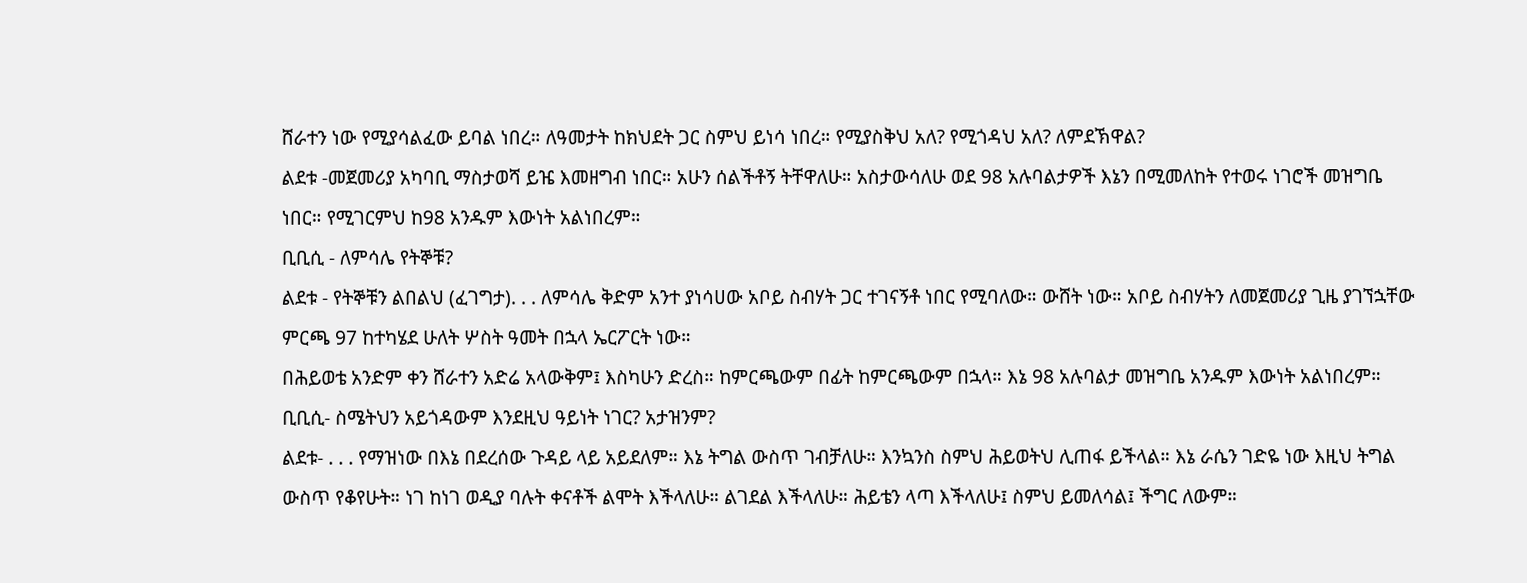ሸራተን ነው የሚያሳልፈው ይባል ነበረ። ለዓመታት ከክህደት ጋር ስምህ ይነሳ ነበረ። የሚያስቅህ አለ? የሚጎዳህ አለ? ለምደኽዋል?
ልደቱ -መጀመሪያ አካባቢ ማስታወሻ ይዤ እመዘግብ ነበር። አሁን ሰልችቶኝ ትቸዋለሁ። አስታውሳለሁ ወደ 98 አሉባልታዎች እኔን በሚመለከት የተወሩ ነገሮች መዝግቤ ነበር። የሚገርምህ ከ98 አንዱም እውነት አልነበረም።
ቢቢሲ - ለምሳሌ የትኞቹ?
ልደቱ - የትኞቹን ልበልህ (ፈገግታ). . . ለምሳሌ ቅድም አንተ ያነሳሀው አቦይ ስብሃት ጋር ተገናኝቶ ነበር የሚባለው። ውሸት ነው። አቦይ ስብሃትን ለመጀመሪያ ጊዜ ያገኘኋቸው ምርጫ 97 ከተካሄደ ሁለት ሦስት ዓመት በኋላ ኤርፖርት ነው።
በሕይወቴ አንድም ቀን ሸራተን አድሬ አላውቅም፤ እስካሁን ድረስ። ከምርጫውም በፊት ከምርጫውም በኋላ። እኔ 98 አሉባልታ መዝግቤ አንዱም እውነት አልነበረም።
ቢቢሲ- ስሜትህን አይጎዳውም እንደዚህ ዓይነት ነገር? አታዝንም?
ልደቱ- . . . የማዝነው በእኔ በደረሰው ጉዳይ ላይ አይደለም። እኔ ትግል ውስጥ ገብቻለሁ። እንኳንስ ስምህ ሕይወትህ ሊጠፋ ይችላል። እኔ ራሴን ገድዬ ነው እዚህ ትግል ውስጥ የቆየሁት። ነገ ከነገ ወዲያ ባሉት ቀናቶች ልሞት እችላለሁ። ልገደል እችላለሁ። ሕይቴን ላጣ እችላለሁ፤ ስምህ ይመለሳል፤ ችግር ለውም።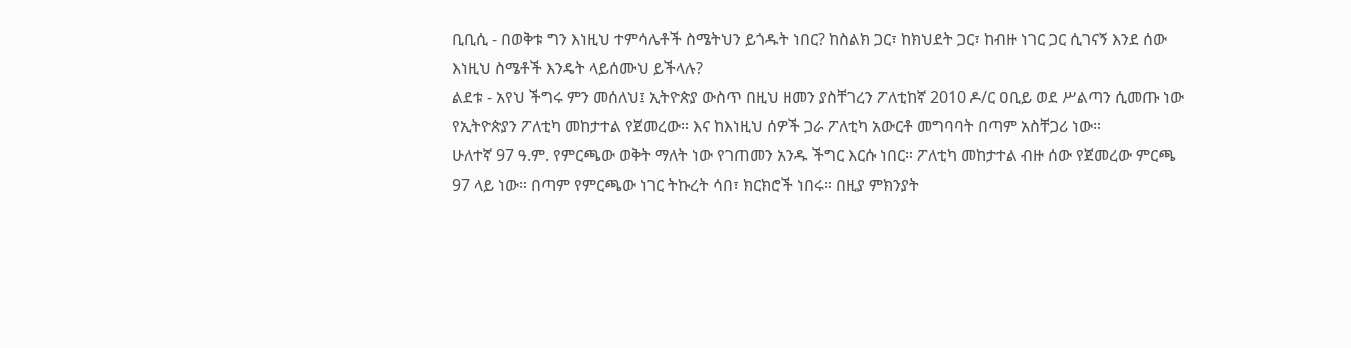ቢቢሲ - በወቅቱ ግን እነዚህ ተምሳሌቶች ስሜትህን ይጎዱት ነበር? ከስልክ ጋር፣ ከክህደት ጋር፣ ከብዙ ነገር ጋር ሲገናኝ እንደ ሰው እነዚህ ስሜቶች እንዴት ላይሰሙህ ይችላሉ?
ልደቱ - አየህ ችግሩ ምን መሰለህ፤ ኢትዮጵያ ውስጥ በዚህ ዘመን ያስቸገረን ፖለቲከኛ 2010 ዶ/ር ዐቢይ ወደ ሥልጣን ሲመጡ ነው የኢትዮጵያን ፖለቲካ መከታተል የጀመረው። እና ከእነዚህ ሰዎች ጋራ ፖለቲካ አውርቶ መግባባት በጣም አስቸጋሪ ነው።
ሁለተኛ 97 ዓ.ም. የምርጫው ወቅት ማለት ነው የገጠመን አንዱ ችግር እርሱ ነበር። ፖለቲካ መከታተል ብዙ ሰው የጀመረው ምርጫ 97 ላይ ነው። በጣም የምርጫው ነገር ትኩረት ሳበ፣ ክርክሮች ነበሩ። በዚያ ምክንያት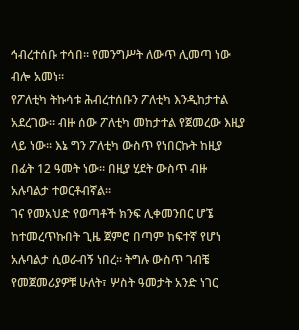ኅብረተሰቡ ተሳበ። የመንግሥት ለውጥ ሊመጣ ነው ብሎ አመነ።
የፖለቲካ ትኩሳቱ ሕብረተሰቡን ፖለቲካ እንዲከታተል አደረገው። ብዙ ሰው ፖለቲካ መከታተል የጀመረው እዚያ ላይ ነው። እኔ ግን ፖለቲካ ውስጥ የነበርኩት ከዚያ በፊት 12 ዓመት ነው። በዚያ ሂደት ውስጥ ብዙ አሉባልታ ተወርቶብኛል።
ገና የመአህድ የወጣቶች ክንፍ ሊቀመንበር ሆኜ ከተመረጥኩበት ጊዜ ጀምሮ በጣም ከፍተኛ የሆነ አሉባልታ ሲወራብኝ ነበረ። ትግሉ ውስጥ ገብቼ የመጀመሪያዎቹ ሁለት፣ ሦስት ዓመታት አንድ ነገር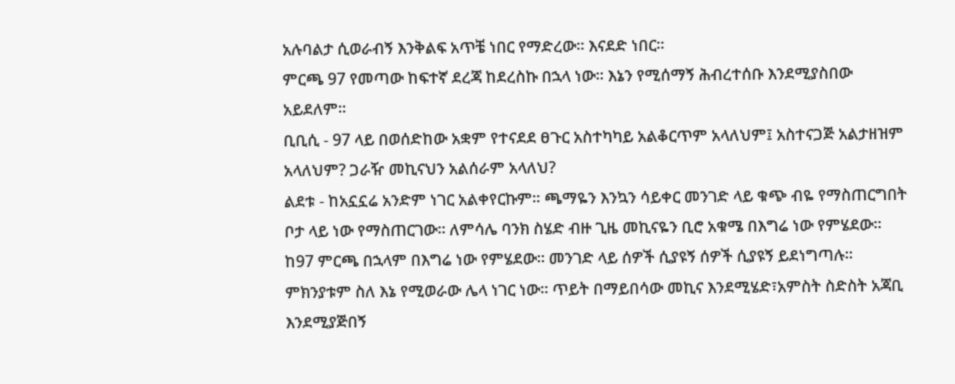አሉባልታ ሲወራብኝ እንቅልፍ አጥቼ ነበር የማድረው። እናደድ ነበር።
ምርጫ 97 የመጣው ከፍተኛ ደረጃ ከደረስኩ በኋላ ነው። እኔን የሚሰማኝ ሕብረተሰቡ እንደሚያስበው አይደለም።
ቢቢሲ - 97 ላይ በወሰድከው አቋም የተናደደ ፀጉር አስተካካይ አልቆርጥም አላለህም፤ አስተናጋጅ አልታዘዝም አላለህም? ጋራዥ መኪናህን አልሰራም አላለህ?
ልደቱ - ከአኗኗሬ አንድም ነገር አልቀየርኩም። ጫማዬን እንኳን ሳይቀር መንገድ ላይ ቁጭ ብዬ የማስጠርግበት ቦታ ላይ ነው የማስጠርገው። ለምሳሌ ባንክ ስሄድ ብዙ ጊዜ መኪናዬን ቢሮ አቁሜ በእግሬ ነው የምሄደው። ከ97 ምርጫ በኋላም በእግሬ ነው የምሄደው። መንገድ ላይ ሰዎች ሲያዩኝ ሰዎች ሲያዩኝ ይደነግጣሉ።
ምክንያቱም ስለ እኔ የሚወራው ሌላ ነገር ነው። ጥይት በማይበሳው መኪና እንደሚሄድ፣አምስት ስድስት አጃቢ እንደሚያጅበኝ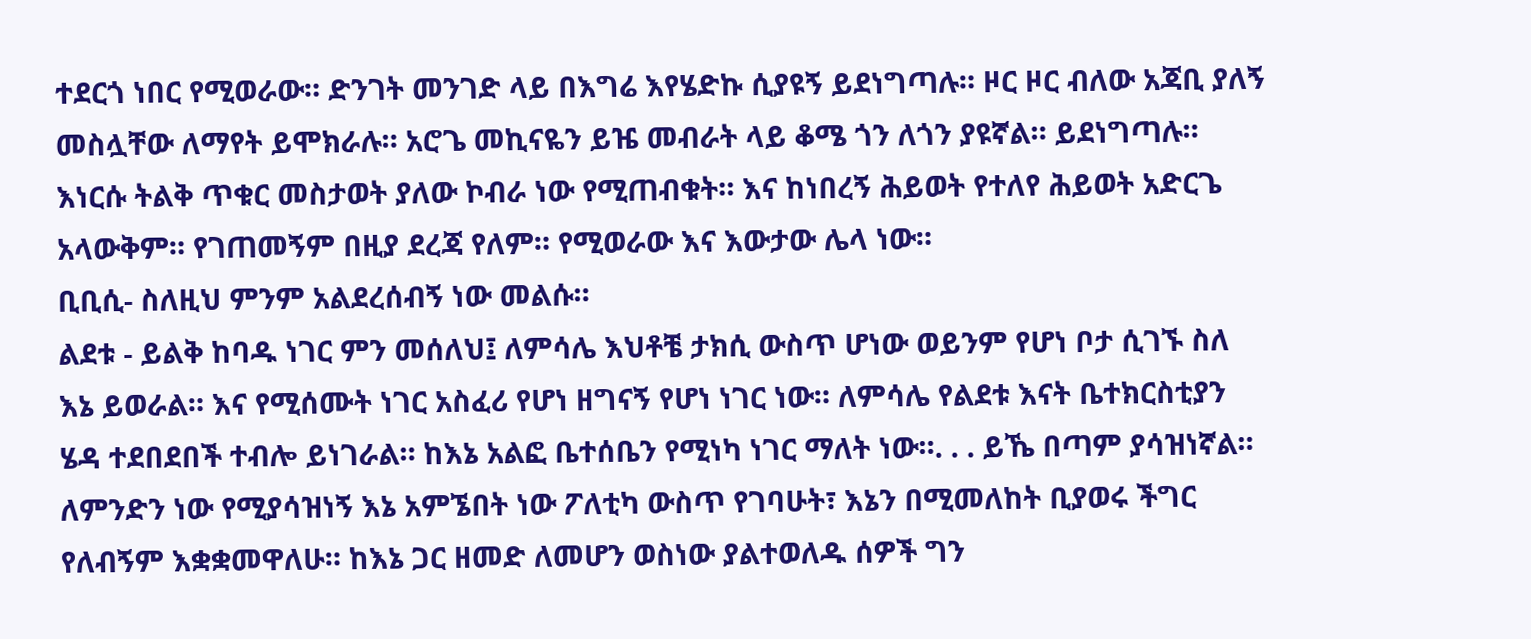ተደርጎ ነበር የሚወራው። ድንገት መንገድ ላይ በእግሬ እየሄድኩ ሲያዩኝ ይደነግጣሉ። ዞር ዞር ብለው አጃቢ ያለኝ መስሏቸው ለማየት ይሞክራሉ። አሮጌ መኪናዬን ይዤ መብራት ላይ ቆሜ ጎን ለጎን ያዩኛል። ይደነግጣሉ። እነርሱ ትልቅ ጥቁር መስታወት ያለው ኮብራ ነው የሚጠብቁት። እና ከነበረኝ ሕይወት የተለየ ሕይወት አድርጌ አላውቅም። የገጠመኝም በዚያ ደረጃ የለም። የሚወራው እና እውታው ሌላ ነው።
ቢቢሲ- ስለዚህ ምንም አልደረሰብኝ ነው መልሱ።
ልደቱ - ይልቅ ከባዱ ነገር ምን መሰለህ፤ ለምሳሌ እህቶቼ ታክሲ ውስጥ ሆነው ወይንም የሆነ ቦታ ሲገኙ ስለ እኔ ይወራል። እና የሚሰሙት ነገር አስፈሪ የሆነ ዘግናኝ የሆነ ነገር ነው። ለምሳሌ የልደቱ እናት ቤተክርስቲያን ሄዳ ተደበደበች ተብሎ ይነገራል። ከእኔ አልፎ ቤተሰቤን የሚነካ ነገር ማለት ነው።. . . ይኼ በጣም ያሳዝነኛል። ለምንድን ነው የሚያሳዝነኝ እኔ አምኜበት ነው ፖለቲካ ውስጥ የገባሁት፣ እኔን በሚመለከት ቢያወሩ ችግር የለብኝም እቋቋመዋለሁ። ከእኔ ጋር ዘመድ ለመሆን ወስነው ያልተወለዱ ሰዎች ግን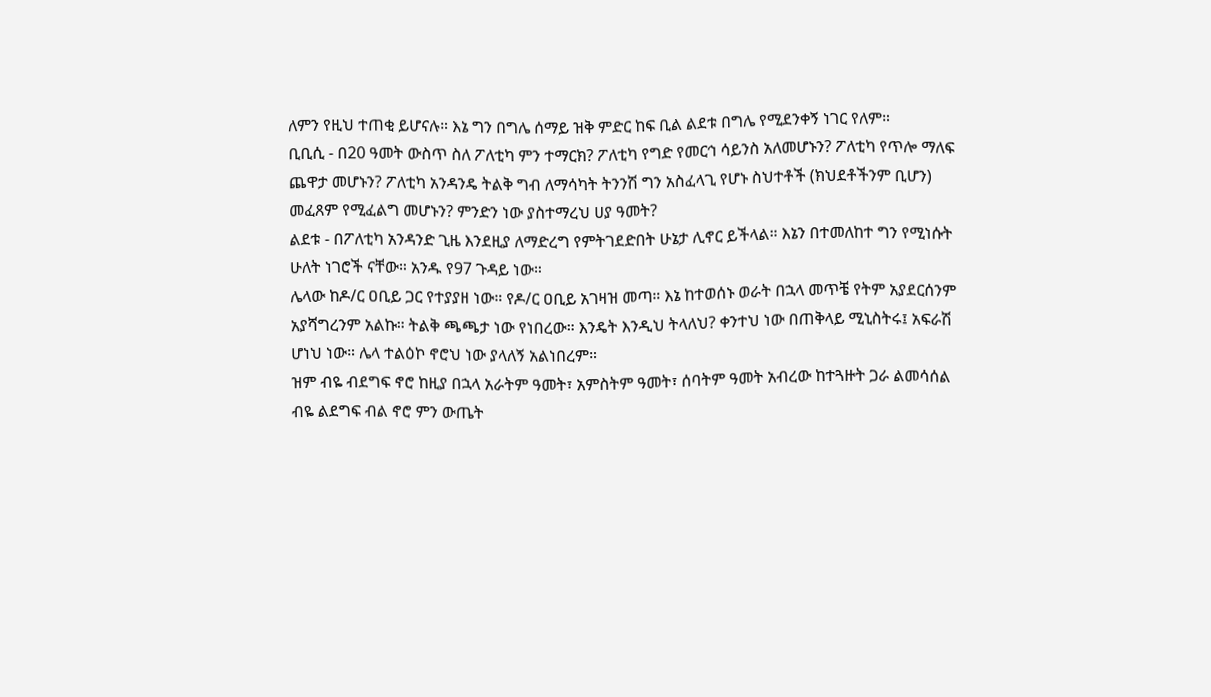ለምን የዚህ ተጠቂ ይሆናሉ። እኔ ግን በግሌ ሰማይ ዝቅ ምድር ከፍ ቢል ልደቱ በግሌ የሚደንቀኝ ነገር የለም።
ቢቢሲ - በ20 ዓመት ውስጥ ስለ ፖለቲካ ምን ተማርክ? ፖለቲካ የግድ የመርኅ ሳይንስ አለመሆኑን? ፖለቲካ የጥሎ ማለፍ ጨዋታ መሆኑን? ፖለቲካ አንዳንዴ ትልቅ ግብ ለማሳካት ትንንሽ ግን አስፈላጊ የሆኑ ስህተቶች (ክህደቶችንም ቢሆን) መፈጸም የሚፈልግ መሆኑን? ምንድን ነው ያስተማረህ ሀያ ዓመት?
ልደቱ - በፖለቲካ አንዳንድ ጊዜ እንደዚያ ለማድረግ የምትገደድበት ሁኔታ ሊኖር ይችላል። እኔን በተመለከተ ግን የሚነሱት ሁለት ነገሮች ናቸው። አንዱ የ97 ጉዳይ ነው።
ሌላው ከዶ/ር ዐቢይ ጋር የተያያዘ ነው። የዶ/ር ዐቢይ አገዛዝ መጣ። እኔ ከተወሰኑ ወራት በኋላ መጥቼ የትም አያደርሰንም አያሻግረንም አልኩ። ትልቅ ጫጫታ ነው የነበረው። እንዴት እንዲህ ትላለህ? ቀንተህ ነው በጠቅላይ ሚኒስትሩ፤ አፍራሽ ሆነህ ነው። ሌላ ተልዕኮ ኖሮህ ነው ያላለኝ አልነበረም።
ዝም ብዬ ብደግፍ ኖሮ ከዚያ በኋላ አራትም ዓመት፣ አምስትም ዓመት፣ ሰባትም ዓመት አብረው ከተጓዙት ጋራ ልመሳሰል ብዬ ልደግፍ ብል ኖሮ ምን ውጤት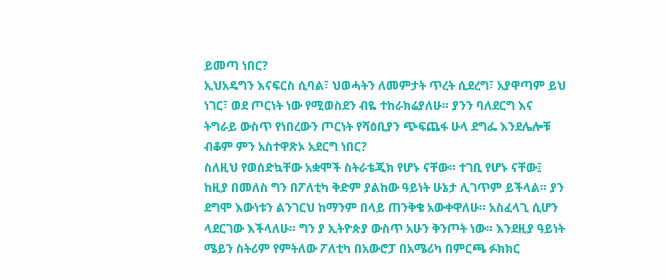ይመጣ ነበር?
ኢህአዴግን እናፍርስ ሲባል፣ ህወሓትን ለመምታት ጥረት ሲደረግ፣ አያዋጣም ይህ ነገር፣ ወደ ጦርነት ነው የሚወስደን ብዬ ተከራክሬያለሁ። ያንን ባለደርግ እና ትግራይ ውስጥ የነበረውን ጦርነት የሻዕቢያን ጭፍጨፋ ሁላ ደግፌ እንደሌሎቹ ብቆም ምን አስተዋጽኦ አደርግ ነበር?
ስለዚህ የወሰድኳቸው አቋሞች ስትራቴጂክ የሆኑ ናቸው። ተገቢ የሆኑ ናቸው፤ ከዚያ በመለስ ግን በፖለቲካ ቅድም ያልከው ዓይነት ሁኔታ ሊገጥም ይችላል። ያን ደግሞ እውነቱን ልንገርህ ከማንም በላይ ጠንቅቄ አውቀዋለሁ። አስፈላጊ ሲሆን ላደርገው እችላለሁ። ግን ያ ኢትዮጵያ ውስጥ አሁን ቅንጦት ነው። እንደዚያ ዓይነት ሜይን ስትሪም የምትለው ፖለቲካ በአውሮፓ በአሜሪካ በምርጫ ፉክክር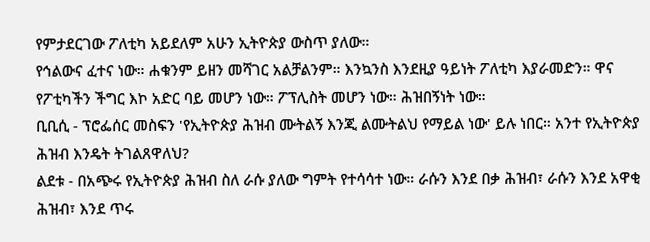የምታደርገው ፖለቲካ አይደለም አሁን ኢትዮጵያ ውስጥ ያለው።
የኅልውና ፈተና ነው። ሐቁንም ይዘን መሻገር አልቻልንም። እንኳንስ እንደዚያ ዓይነት ፖለቲካ እያራመድን። ዋና የፖቲካችን ችግር እኮ አድር ባይ መሆን ነው። ፖፕሊስት መሆን ነው። ሕዝበኝነት ነው።
ቢቢሲ - ፕሮፌሰር መስፍን 'የኢትዮጵያ ሕዝብ ሙትልኝ እንጂ ልሙትልህ የማይል ነው' ይሉ ነበር። አንተ የኢትዮጵያ ሕዝብ እንዴት ትገልጸዋለህ?
ልደቱ - በአጭሩ የኢትዮጵያ ሕዝብ ስለ ራሱ ያለው ግምት የተሳሳተ ነው። ራሱን እንደ በቃ ሕዝብ፣ ራሱን እንደ አዋቂ ሕዝብ፣ እንደ ጥሩ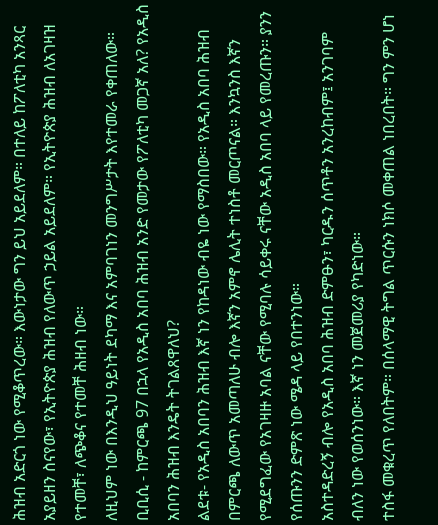ሕዝብ አድርጎ ነው የሚቆጥረው። እውነታው ግን ይህ አይደለም። በተለይ ከፖለቲካ አንጻር አያይዘን ስናየው፣ የኢትዮጵያ ሕዝብ የለውጥ ኃይል አይደለም። የኢትዮጵያ ሕዝብ ለአገዛዝ የተመቸ፣ ለጭቆና የተመቸ ሕዘብ ነው።
ለዚህም ነው በእንዲህ ዓይነት ደካማ እና አምባገነን መንግሥታት እየተመራ የቀጠለው።
ቢቢሲ - ከምርጫ 97 በኋላ የአዲስ አበባ ሕዝብ አንድ የመታው የፖለቲካ መጋኛ አለ? የአዲስ አበባን ሕዝብ እንዴት ትገልጸዋለህ?
ልደቱ- የአዲስ አበባን ሕዝብ እኛ ነን የከዳነው ብዬ ነው የማስበው። የአዲስ አበባ ሕዝብ በምርጫ ለውጥ አመጣለሁ ብሎ እኛን አምኖ ሌሊት ተነስቶ መርጦናል። እንኳንስ እኛን የሚደግፈው የአገዛዙ አባል ናቸው የሚባሉ ሳይቀሩ ናቸው አዲስ አበባ ላይ የመረጡን። ያንን የሰጡንን ድምጽ ነው ሜዳ ላይ የበተንነው።
አስተዳድረኝ ብሎ የአዲስ አበባ ሕዝብ ድምፁን፣ ካርዱን ሰጥቶን አንረከብም፤ አንገባም ብለን ነው የወሰንነው። እኛ ነን መጀመሪያ የካድነው።
ተስፋ መቁረጥ የለበትም። በሰላማዊ ትግል ጥርሱን ነክሶ መቀጠል ነበረበት። ግን ምን ሆነ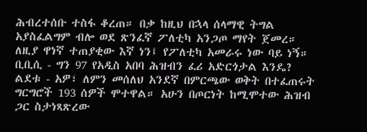ሕብረተሰቡ ተስፋ ቆረጠ። በቃ ከዚህ በኋላ ሰላማዊ ትግል አያስፈልግም ብሎ ወደ ጽንፈኛ ፖለቲካ አንጋጦ ማየት ጀመረ። ለዚያ ዋነኛ ተጠያቂው እኛ ነን፤ የፖለቲካ አመራሩ ነው ባይ ነኝ።
ቢቢሲ - ግን 97 የአዲስ አበባ ሕዝብን ፈሪ አድርጎታል እንዴ?
ልደቱ - አዎ፣ ለምን መሰለህ አንደኛ በምርጫው ወቅት በተፈጠሩት ግርግሮች 193 ሰዎች ሞተዋል። አሁን በጦርነት ከሚሞተው ሕዝብ ጋር ስታነጻጽረው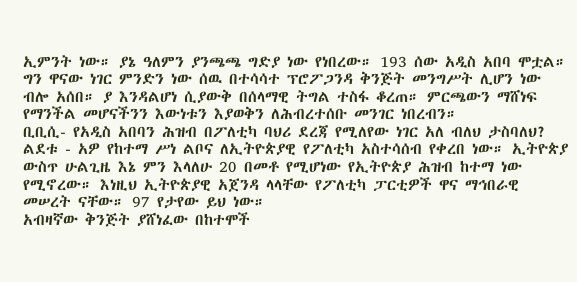ኢምንት ነው። ያኔ ዓለምን ያንጫጫ ግድያ ነው የነበረው። 193 ሰው አዲስ አበባ ሞቷል። ግን ዋናው ነገር ምንድን ነው ሰዉ በተሳሳተ ፕሮፖጋንዳ ቅንጅት መንግሥት ሊሆን ነው ብሎ አሰበ። ያ እንዳልሆነ ሲያውቅ በሰላማዊ ትግል ተስፋ ቆረጠ። ምርጫውን ማሸነፍ የማንችል መሆናችንን እውነቱን እያወቅን ለሕብረተሰቡ መንገር ነበረብን።
ቢቢሲ- የአዲስ አበባን ሕዝብ በፖለቲካ ባህሪ ደረጃ የሚለየው ነገር አለ ብለህ ታስባለህ?
ልደቱ - አዎ የከተማ ሥነ ልቦና ለኢትዮጵያዊ የፖለቲካ አስተሳሰብ የቀረበ ነው። ኢትዮጵያ ውስጥ ሁልጊዜ እኔ ምን እላለሁ 20 በመቶ የሚሆነው የኢትዮጵያ ሕዝብ ከተማ ነው የሚኖረው። እነዚህ ኢትዮጵያዊ አጀንዳ ላላቸው የፖለቲካ ፓርቲዎች ዋና ማኅበራዊ መሠረት ናቸው። 97 የታየው ይህ ነው።
አብዛኛው ቅንጅት ያሸነፈው በከተሞች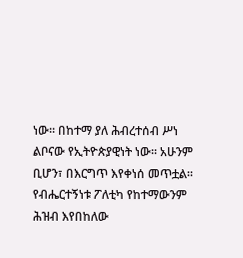ነው። በከተማ ያለ ሕብረተሰብ ሥነ ልቦናው የኢትዮጵያዊነት ነው። አሁንም ቢሆን፣ በእርግጥ እየቀነሰ መጥቷል። የብሔርተኝነቱ ፖለቲካ የከተማውንም ሕዝብ እየበከለው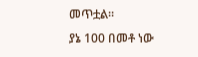መጥቷል።
ያኔ 100 በመቶ ነው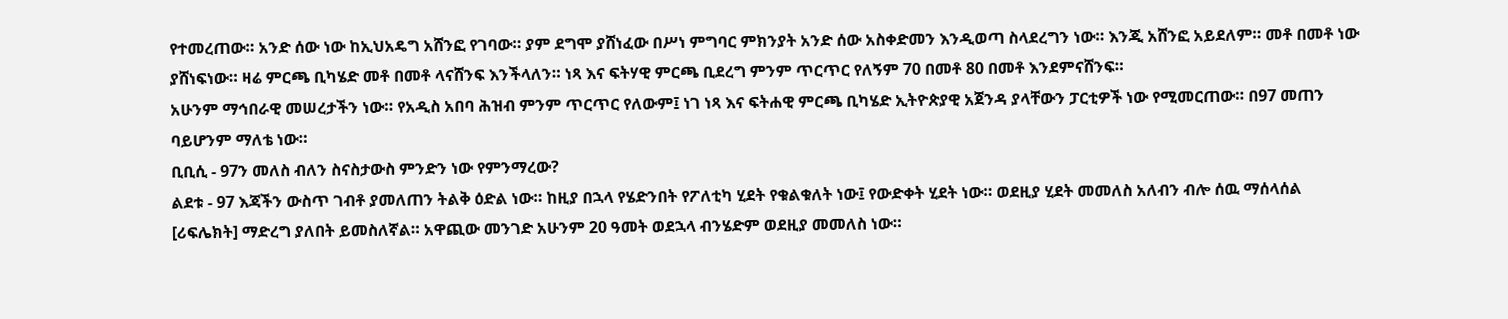የተመረጠው። አንድ ሰው ነው ከኢህአዴግ አሸንፎ የገባው። ያም ደግሞ ያሸነፈው በሥነ ምግባር ምክንያት አንድ ሰው አስቀድመን እንዲወጣ ስላደረግን ነው። እንጂ አሸንፎ አይደለም። መቶ በመቶ ነው ያሸነፍነው። ዛሬ ምርጫ ቢካሄድ መቶ በመቶ ላናሸንፍ እንችላለን። ነጻ እና ፍትሃዊ ምርጫ ቢደረግ ምንም ጥርጥር የለኝም 70 በመቶ 80 በመቶ እንደምናሸንፍ።
አሁንም ማኅበራዊ መሠረታችን ነው። የአዲስ አበባ ሕዝብ ምንም ጥርጥር የለውም፤ ነገ ነጻ እና ፍትሐዊ ምርጫ ቢካሄድ ኢትዮጵያዊ አጀንዳ ያላቸውን ፓርቲዎች ነው የሚመርጠው። በ97 መጠን ባይሆንም ማለቴ ነው።
ቢቢሲ - 97ን መለስ ብለን ስናስታውስ ምንድን ነው የምንማረው?
ልደቱ - 97 እጃችን ውስጥ ገብቶ ያመለጠን ትልቅ ዕድል ነው። ከዚያ በኋላ የሄድንበት የፖለቲካ ሂደት የቁልቁለት ነው፤ የውድቀት ሂደት ነው። ወደዚያ ሂደት መመለስ አለብን ብሎ ሰዉ ማሰላሰል [ሪፍሌክት] ማድረግ ያለበት ይመስለኛል። አዋጪው መንገድ አሁንም 20 ዓመት ወደኋላ ብንሄድም ወደዚያ መመለስ ነው።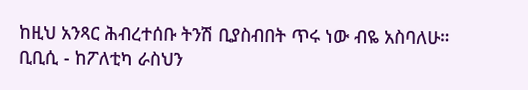ከዚህ አንጻር ሕብረተሰቡ ትንሽ ቢያስብበት ጥሩ ነው ብዬ አስባለሁ።
ቢቢሲ - ከፖለቲካ ራስህን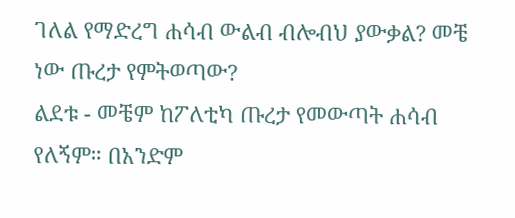ገለል የማድረግ ሐሳብ ውልብ ብሎብህ ያውቃል? መቼ ነው ጡረታ የምትወጣው?
ልደቱ - መቼም ከፖለቲካ ጡረታ የመውጣት ሐሳብ የለኝም። በአንድም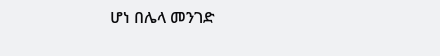ሆነ በሌላ መንገድ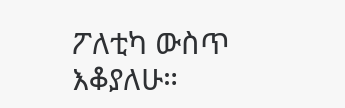ፖለቲካ ውስጥ እቆያለሁ።